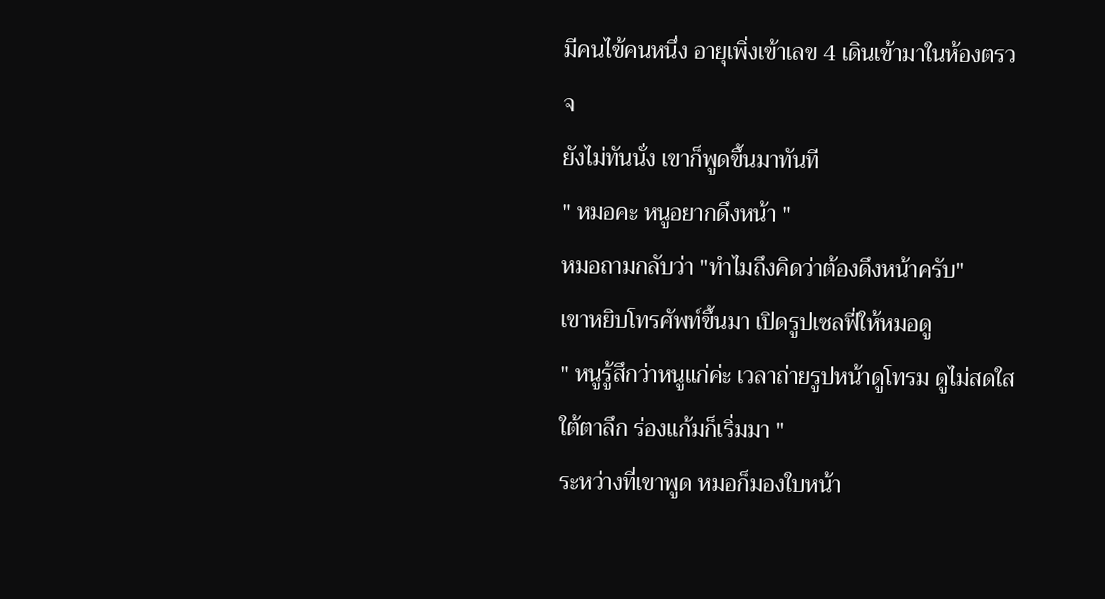มีคนไข้คนหนึ่ง อายุเพิ่งเข้าเลข 4 เดินเข้ามาในห้องตรวจ
ยังไม่ทันนั่ง เขาก็พูดขึ้นมาทันที
" หมอคะ หนูอยากดึงหน้า "
หมอถามกลับว่า "ทำไมถึงคิดว่าต้องดึงหน้าครับ"
เขาหยิบโทรศัพท์ขึ้นมา เปิดรูปเซลฟี่ให้หมอดู
" หนูรู้สึกว่าหนูแก่ค่ะ เวลาถ่ายรูปหน้าดูโทรม ดูไม่สดใส ใต้ตาลึก ร่องแก้มก็เริ่มมา "
ระหว่างที่เขาพูด หมอก็มองใบหน้า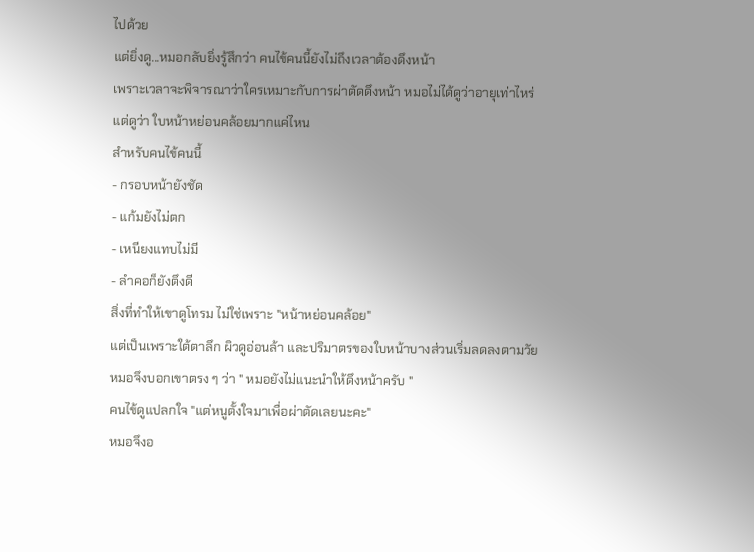ไปด้วย
แต่ยิ่งดู...หมอกลับยิ่งรู้สึกว่า คนไข้คนนี้ยังไม่ถึงเวลาต้องดึงหน้า
เพราะเวลาจะพิจารณาว่าใครเหมาะกับการผ่าตัดดึงหน้า หมอไม่ได้ดูว่าอายุเท่าไหร่
แต่ดูว่า ใบหน้าหย่อนคล้อยมากแค่ไหน
สำหรับคนไข้คนนี้
- กรอบหน้ายังชัด
- แก้มยังไม่ตก
- เหนียงแทบไม่มี
- ลำคอก็ยังตึงดี
สิ่งที่ทำให้เขาดูโทรม ไม่ใช่เพราะ "หน้าหย่อนคล้อย"
แต่เป็นเพราะใต้ตาลึก ผิวดูอ่อนล้า และปริมาตรของใบหน้าบางส่วนเริ่มลดลงตามวัย
หมอจึงบอกเขาตรง ๆ ว่า " หมอยังไม่แนะนำให้ดึงหน้าครับ "
คนไข้ดูแปลกใจ "แต่หนูตั้งใจมาเพื่อผ่าตัดเลยนะคะ"
หมอจึงอ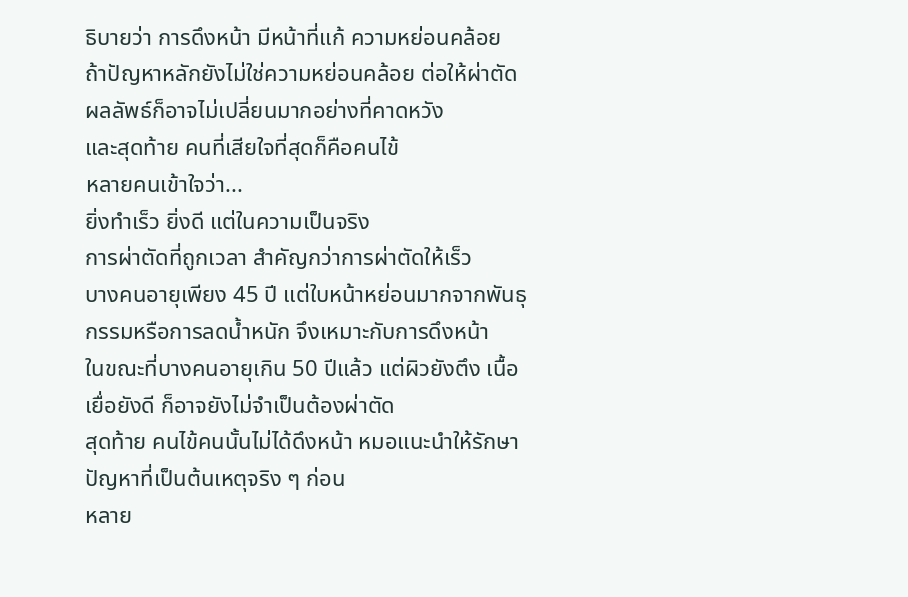ธิบายว่า การดึงหน้า มีหน้าที่แก้ ความหย่อนคล้อย
ถ้าปัญหาหลักยังไม่ใช่ความหย่อนคล้อย ต่อให้ผ่าตัด ผลลัพธ์ก็อาจไม่เปลี่ยนมากอย่างที่คาดหวัง
และสุดท้าย คนที่เสียใจที่สุดก็คือคนไข้
หลายคนเข้าใจว่า...
ยิ่งทำเร็ว ยิ่งดี แต่ในความเป็นจริง
การผ่าตัดที่ถูกเวลา สำคัญกว่าการผ่าตัดให้เร็ว
บางคนอายุเพียง 45 ปี แต่ใบหน้าหย่อนมากจากพันธุกรรมหรือการลดน้ำหนัก จึงเหมาะกับการดึงหน้า
ในขณะที่บางคนอายุเกิน 50 ปีแล้ว แต่ผิวยังตึง เนื้อเยื่อยังดี ก็อาจยังไม่จำเป็นต้องผ่าตัด
สุดท้าย คนไข้คนนั้นไม่ได้ดึงหน้า หมอแนะนำให้รักษาปัญหาที่เป็นต้นเหตุจริง ๆ ก่อน
หลาย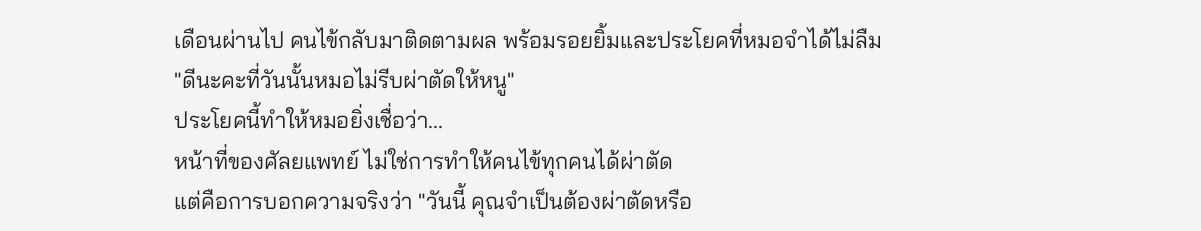เดือนผ่านไป คนไข้กลับมาติดตามผล พร้อมรอยยิ้มและประโยคที่หมอจำได้ไม่ลืม
"ดีนะคะที่วันนั้นหมอไม่รีบผ่าตัดให้หนู"
ประโยคนี้ทำให้หมอยิ่งเชื่อว่า...
หน้าที่ของศัลยแพทย์ ไม่ใช่การทำให้คนไข้ทุกคนได้ผ่าตัด
แต่คือการบอกความจริงว่า "วันนี้ คุณจำเป็นต้องผ่าตัดหรือ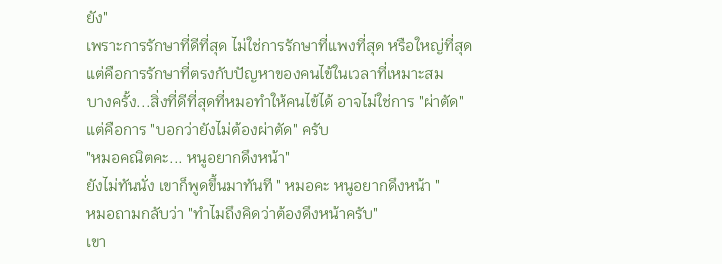ยัง"
เพราะการรักษาที่ดีที่สุด ไม่ใช่การรักษาที่แพงที่สุด หรือใหญ่ที่สุด
แต่คือการรักษาที่ตรงกับปัญหาของคนไข้ในเวลาที่เหมาะสม
บางครั้ง...สิ่งที่ดีที่สุดที่หมอทำให้คนไข้ได้ อาจไม่ใช่การ "ผ่าตัด"
แต่คือการ "บอกว่ายังไม่ต้องผ่าตัด" ครับ
"หมอคณิตคะ... หนูอยากดึงหน้า"
ยังไม่ทันนั่ง เขาก็พูดขึ้นมาทันที " หมอคะ หนูอยากดึงหน้า "
หมอถามกลับว่า "ทำไมถึงคิดว่าต้องดึงหน้าครับ"
เขา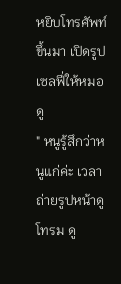หยิบโทรศัพท์ขึ้นมา เปิดรูปเซลฟี่ให้หมอดู
" หนูรู้สึกว่าหนูแก่ค่ะ เวลาถ่ายรูปหน้าดูโทรม ดู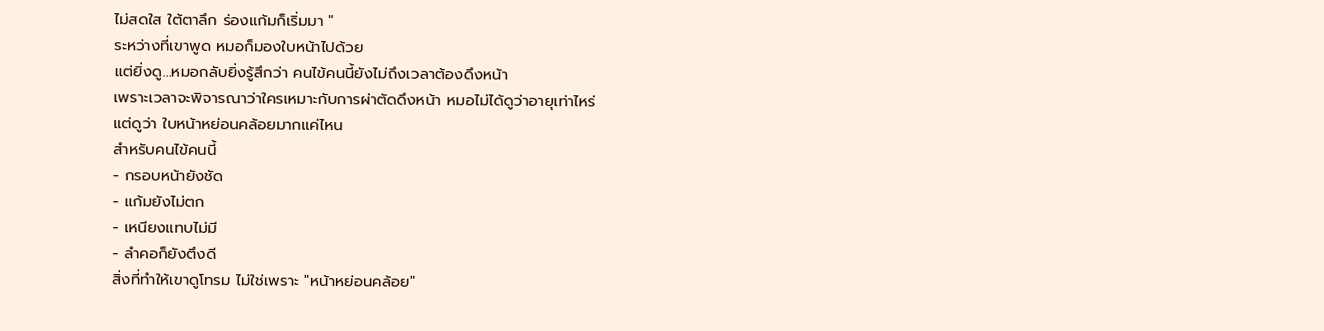ไม่สดใส ใต้ตาลึก ร่องแก้มก็เริ่มมา "
ระหว่างที่เขาพูด หมอก็มองใบหน้าไปด้วย
แต่ยิ่งดู...หมอกลับยิ่งรู้สึกว่า คนไข้คนนี้ยังไม่ถึงเวลาต้องดึงหน้า
เพราะเวลาจะพิจารณาว่าใครเหมาะกับการผ่าตัดดึงหน้า หมอไม่ได้ดูว่าอายุเท่าไหร่
แต่ดูว่า ใบหน้าหย่อนคล้อยมากแค่ไหน
สำหรับคนไข้คนนี้
- กรอบหน้ายังชัด
- แก้มยังไม่ตก
- เหนียงแทบไม่มี
- ลำคอก็ยังตึงดี
สิ่งที่ทำให้เขาดูโทรม ไม่ใช่เพราะ "หน้าหย่อนคล้อย"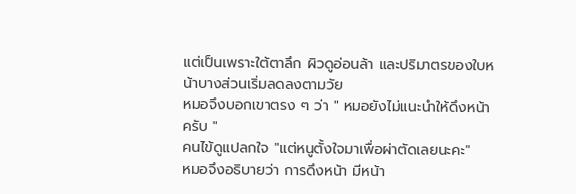แต่เป็นเพราะใต้ตาลึก ผิวดูอ่อนล้า และปริมาตรของใบหน้าบางส่วนเริ่มลดลงตามวัย
หมอจึงบอกเขาตรง ๆ ว่า " หมอยังไม่แนะนำให้ดึงหน้าครับ "
คนไข้ดูแปลกใจ "แต่หนูตั้งใจมาเพื่อผ่าตัดเลยนะคะ"
หมอจึงอธิบายว่า การดึงหน้า มีหน้า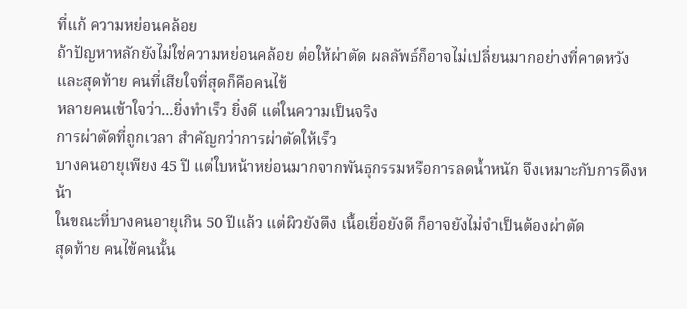ที่แก้ ความหย่อนคล้อย
ถ้าปัญหาหลักยังไม่ใช่ความหย่อนคล้อย ต่อให้ผ่าตัด ผลลัพธ์ก็อาจไม่เปลี่ยนมากอย่างที่คาดหวัง
และสุดท้าย คนที่เสียใจที่สุดก็คือคนไข้
หลายคนเข้าใจว่า...ยิ่งทำเร็ว ยิ่งดี แต่ในความเป็นจริง
การผ่าตัดที่ถูกเวลา สำคัญกว่าการผ่าตัดให้เร็ว
บางคนอายุเพียง 45 ปี แต่ใบหน้าหย่อนมากจากพันธุกรรมหรือการลดน้ำหนัก จึงเหมาะกับการดึงหน้า
ในขณะที่บางคนอายุเกิน 50 ปีแล้ว แต่ผิวยังตึง เนื้อเยื่อยังดี ก็อาจยังไม่จำเป็นต้องผ่าตัด
สุดท้าย คนไข้คนนั้น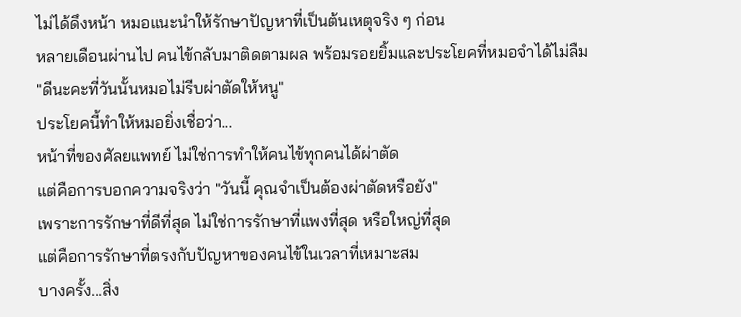ไม่ได้ดึงหน้า หมอแนะนำให้รักษาปัญหาที่เป็นต้นเหตุจริง ๆ ก่อน
หลายเดือนผ่านไป คนไข้กลับมาติดตามผล พร้อมรอยยิ้มและประโยคที่หมอจำได้ไม่ลืม
"ดีนะคะที่วันนั้นหมอไม่รีบผ่าตัดให้หนู"
ประโยคนี้ทำให้หมอยิ่งเชื่อว่า...
หน้าที่ของศัลยแพทย์ ไม่ใช่การทำให้คนไข้ทุกคนได้ผ่าตัด
แต่คือการบอกความจริงว่า "วันนี้ คุณจำเป็นต้องผ่าตัดหรือยัง"
เพราะการรักษาที่ดีที่สุด ไม่ใช่การรักษาที่แพงที่สุด หรือใหญ่ที่สุด
แต่คือการรักษาที่ตรงกับปัญหาของคนไข้ในเวลาที่เหมาะสม
บางครั้ง...สิ่ง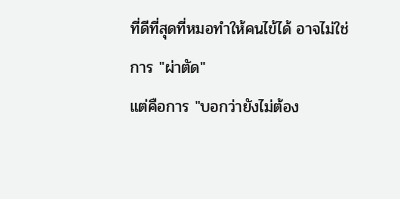ที่ดีที่สุดที่หมอทำให้คนไข้ได้ อาจไม่ใช่การ "ผ่าตัด"
แต่คือการ "บอกว่ายังไม่ต้อง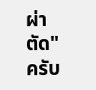ผ่าตัด" ครับ